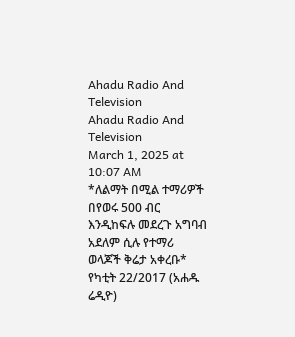Ahadu Radio And Television
Ahadu Radio And Television
March 1, 2025 at 10:07 AM
*ለልማት በሚል ተማሪዎች በየወሩ 500 ብር እንዲከፍሉ መደረጉ አግባብ አደለም ሲሉ የተማሪ ወላጆች ቅሬታ አቀረቡ* የካቲት 22/2017 (አሐዱ ሬዲዮ)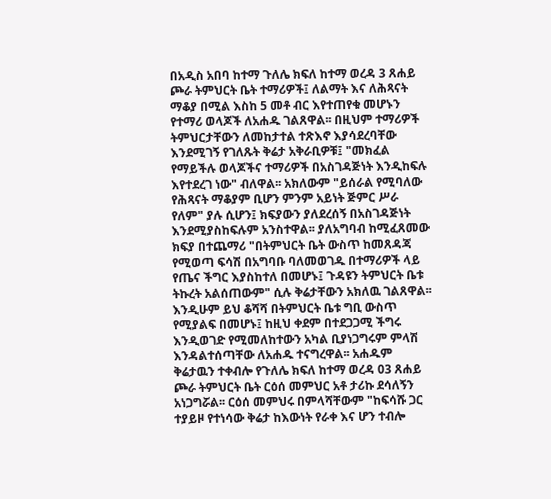በአዲስ አበባ ከተማ ጉለሌ ክፍለ ከተማ ወረዳ 3 ጸሐይ ጮራ ትምህርት ቤት ተማሪዎች፤ ለልማት እና ለሕጻናት ማቆያ በሚል እስከ 5 መቶ ብር እየተጠየቁ መሆኑን የተማሪ ወላጆች ለአሐዱ ገልጸዋል፡፡ በዚህም ተማሪዎች ትምህርታቸውን ለመከታተል ተጽእኖ እያሳደረባቸው እንደሚገኝ የገለጹት ቅሬታ አቅራቢዎቹ፤ "መክፈል የማይችሉ ወላጆችና ተማሪዎች በአስገዳጅነት እንዲከፍሉ እየተደረገ ነው" ብለዋል፡፡ አክለውም "ይሰራል የሚባለው የሕጻናት ማቆያም ቢሆን ምንም አይነት ጅምር ሥራ የለም" ያሉ ሲሆን፤ ክፍያውን ያለደረሰኝ በአስገዳጅነት እንደሚያስከፍሉም አንስተዋል፡፡ ያለአግባብ ከሚፈጸመው ክፍያ በተጨማሪ "በትምህርት ቤት ውስጥ ከመጸዳጃ የሚወጣ ፍሳሽ በአግባቡ ባለመወገዱ በተማሪዎች ላይ የጤና ችግር እያስከተለ በመሆኑ፤ ጉዳዩን ትምህርት ቤቱ ትኩረት አልሰጠውም" ሲሉ ቅሬታቸውን አክለዉ ገልጸዋል፡፡ እንዲሁም ይህ ቆሻሻ በትምህርት ቤቱ ግቢ ውስጥ የሚያልፍ በመሆኑ፤ ከዚህ ቀደም በተደጋጋሚ ችግሩ እንዲወገድ የሚመለከተውን አካል ቢያነጋግሩም ምላሽ እንዳልተሰጣቸው ለአሐዱ ተናግረዋል፡፡ አሐዱም ቅሬታዉን ተቀብሎ የጉለሌ ክፍለ ከተማ ወረዳ 03 ጸሐይ ጮራ ትምህርት ቤት ርዕሰ መምህር አቶ ታሪኩ ደሳለኝን አነጋግሯል፡፡ ርዕሰ መምህሩ በምላሻቸውም "ከፍሳሹ ጋር ተያይዞ የተነሳው ቅሬታ ከእውነት የራቀ እና ሆን ተብሎ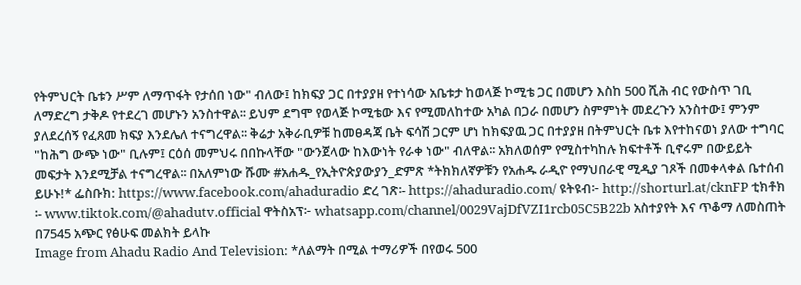የትምህርት ቤቱን ሥም ለማጥፋት የታሰበ ነው" ብለው፤ ከክፍያ ጋር በተያያዘ የተነሳው አቤቱታ ከወላጅ ኮሚቴ ጋር በመሆን እስከ 500 ሺሕ ብር የውስጥ ገቢ ለማድረግ ታቅዶ የተደረገ መሆኑን አንስተዋል፡፡ ይህም ደግሞ የወላጅ ኮሚቴው እና የሚመለከተው አካል በጋራ በመሆን ስምምነት መደረጉን አንስተው፤ ምንም ያለደረሰኝ የፈጸመ ክፍያ እንደሌለ ተናግረዋል፡፡ ቅሬታ አቅራቢዎቹ ከመፀዳጃ ቤት ፍሳሽ ጋርም ሆነ ከክፍያዉ ጋር በተያያዘ በትምህርት ቤቱ እየተከናወነ ያለው ተግባር "ከሕግ ውጭ ነው" ቢሉም፤ ርዕሰ መምህሩ በበኩላቸው "ውንጀላው ከእውነት የራቀ ነው" ብለዋል፡፡ አክለወሰም የሚስተካከሉ ክፍተቶች ቢኖሩም በውይይት መፍታት እንደሚቻል ተናግረዋል፡፡ በአለምነው ሹሙ #አሐዱ_የኢትዮጵያውያን_ድምጽ *ትክክለኛዎቹን የአሐዱ ራዲዮ የማህበራዊ ሚዲያ ገጾች በመቀላቀል ቤተሰብ ይሁኑ!* ፌስቡክ: https://www.facebook.com/ahaduradio ድረ ገጽ፡- https://ahaduradio.com/ ዩትዩብ፦ http://shorturl.at/cknFP ቲክቶክ ፡- www.tiktok.com/@ahadutv.official ዋትስአፕ፦ whatsapp.com/channel/0029VajDfVZI1rcb05C5B22b አስተያየት እና ጥቆማ ለመስጠት በ7545 አጭር የፅሁፍ መልክት ይላኩ
Image from Ahadu Radio And Television: *ለልማት በሚል ተማሪዎች በየወሩ 500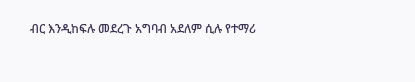ብር እንዲከፍሉ መደረጉ አግባብ አደለም ሲሉ የተማሪ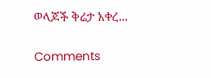ወላጆች ቅሬታ አቀረ...

Comments